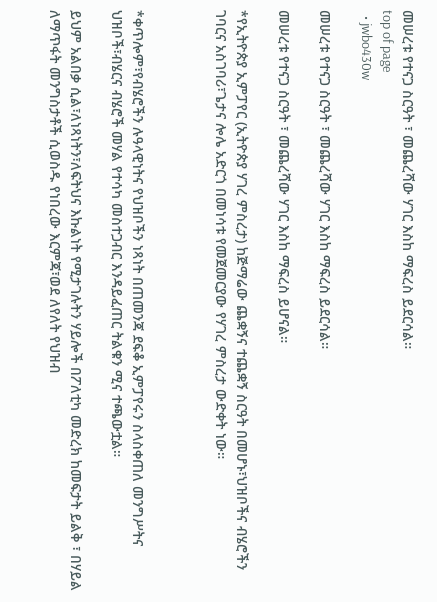መሠረቱ የተናጋ ስርዓት ፣ መጨረሻው ሃገር እስከ ማፍረስ ይደርሳል።
top of page
  • jwbo430w

መሠረቱ የተናጋ ስርዓት ፣ መጨረሻው ሃገር እስከ ማፍረስ ይደርሳል።

መሠረቱ የተናጋ ስርዓት ፣ መጨረሻው ሃገር እስከ ማፍረስ ይሆናል።

*የኢትዮጵያ ኢምፓየር (ኢትዮጵያ ሃገረ ምስረታ) ከጅማሬው ጨቋኝና ተጨቋኝ ስርዓት በመሆኑ፣ህዝቦችና ብሄሮችን ገባርና አስገባሪ፣ጌታና ሎሌ አድርጎ በመነሳቱ የመጀመርያው የሃገረ ምስረታ ውድቀት ነው።



*ቀጥሎም፣የብሄሮችን ሉዓላዊነትና የህዝቦችን ነጻነት በጠመንጃ ደፍቆ ኢምፓየሩን ስላስቀጠለ መንግሥትና ህዝቦች፣ብሄርና ብሄሮች መሃል የተሳካ መስተጋብር እንዳይፈጠር ትልቁን ሚና ተጫውቷል።

ይህም አልበቃ ሲል፣ለነጻነትን፣ለፍትህና እኩልነት የሚታገሉትን ሃይሎች በፖለቲካ መድረክ ከመፍታት ይልቅ ፣ በሃይል ለማጥፋት መንግስታቶች ሲወስዱ የነበረው እርምጃ፣ወደ ለየለት የህዝብ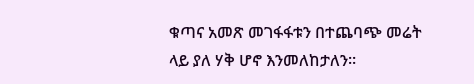ቁጣና አመጽ መገፋፋቱን በተጨባጭ መሬት ላይ ያለ ሃቅ ሆኖ እንመለከታለን።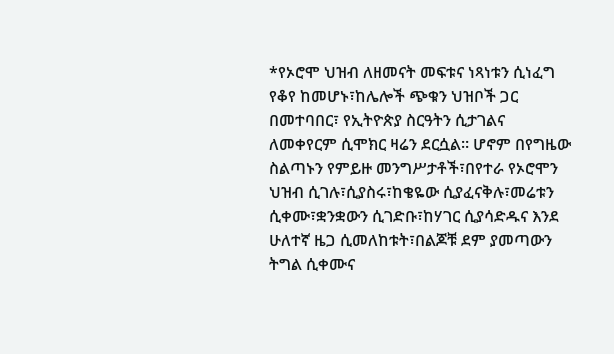*የኦሮሞ ህዝብ ለዘመናት መፍቱና ነጻነቱን ሲነፈግ የቆየ ከመሆኑ፣ከሌሎች ጭቁን ህዝቦች ጋር በመተባበር፣ የኢትዮጵያ ስርዓትን ሲታገልና ለመቀየርም ሲሞክር ዛሬን ደርሷል። ሆኖም በየግዜው ስልጣኑን የምይዙ መንግሥታቶች፣በየተራ የኦሮሞን ህዝብ ሲገሉ፣ሲያስሩ፣ከቄዬው ሲያፈናቅሉ፣መሬቱን ሲቀሙ፣ቋንቋውን ሲገድቡ፣ከሃገር ሲያሳድዱና እንደ ሁለተኛ ዜጋ ሲመለከቱት፣በልጆቹ ደም ያመጣውን ትግል ሲቀሙና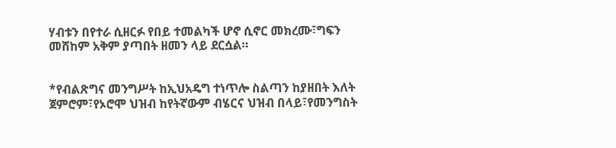ሃብቱን በየተራ ሲዘርፉ የበይ ተመልካች ሆኖ ሲኖር መክረሙ፣ግፍን መሸከም አቅም ያጣበት ዘመን ላይ ደርሷል።


*የብልጽግና መንግሥት ከኢህአዴግ ተነጥሎ ስልጣን ከያዘበት እለት ጀምሮም፣የኦሮሞ ህዝብ ከየትኛውም ብሄርና ህዝብ በላይ፣የመንግስት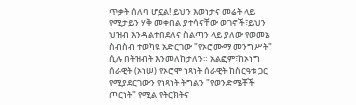ጥቃት ሰለባ ሆኗል! ይህን እወነታና መሬት ላይ የሚታይን ሃቅ መቀበል ያተሳናቸው ወገኖች፣ይህን ህዝብ እንዳልተበደለና ስልጣን ላይ ያለው የወመኔ ስብስብ ተወካዩ አድርገው "የኦሮሙማ መንግሥት" ሲሉ በትዝብት እንመለከታለን። አልፎም፣ከኦነግ ሰራዊት (ኦነሠ) የኦሮሞ ነጻነት ሰራዊት ከስርዓቱ ጋር የሚያደርገውን የነጻነት ትግልን "የወንድሜቾች ጦርነት" የሚል የትርክትና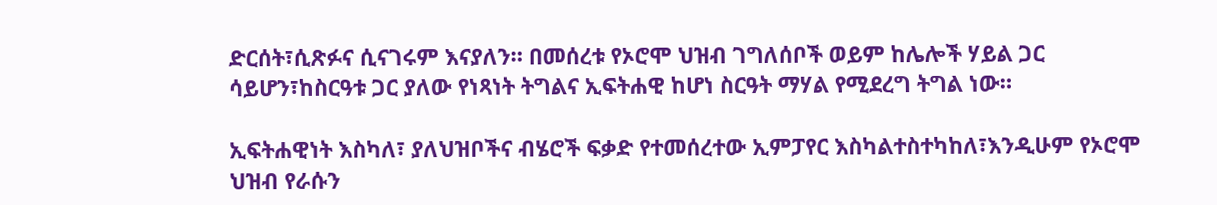ድርሰት፣ሲጽፉና ሲናገሩም እናያለን። በመሰረቱ የኦሮሞ ህዝብ ገግለሰቦች ወይም ከሌሎች ሃይል ጋር ሳይሆን፣ከስርዓቱ ጋር ያለው የነጻነት ትግልና ኢፍትሐዊ ከሆነ ስርዓት ማሃል የሚደረግ ትግል ነው።

ኢፍትሐዊነት እስካለ፣ ያለህዝቦችና ብሄሮች ፍቃድ የተመሰረተው ኢምፓየር እስካልተስተካከለ፣እንዲሁም የኦሮሞ ህዝብ የራሱን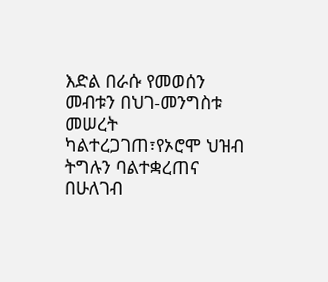እድል በራሱ የመወሰን መብቱን በህገ-መንግስቱ መሠረት ካልተረጋገጠ፣የኦሮሞ ህዝብ ትግሉን ባልተቋረጠና በሁለገብ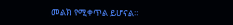መልክ የሚቀጥል ይሆናል።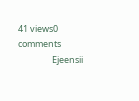41 views0 comments
                 Ejeensii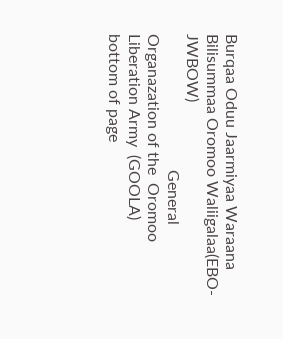Burqaa Oduu Jaarmiyaa Waraana Bilisummaa Oromoo Waliigalaa(EBO-JWBOW)
                                  General Organazation of the  Oromoo Liberation Army  (GOOLA)
bottom of page